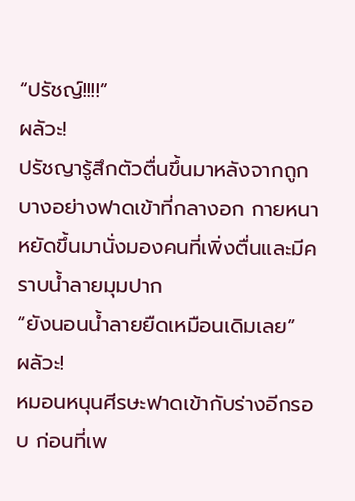“ปรัชญ์!!!!”
ผลัวะ!
ปรัชญารู้สึกตัวตื่นขึ้นมาหลังจากถูกบางอย่างฟาดเข้าที่กลางอก กายหนาหยัดขึ้นมานั่งมองคนที่เพิ่งตื่นและมีคราบน้ำลายมุมปาก
“ยังนอนน้ำลายยืดเหมือนเดิมเลย”
ผลัวะ!
หมอนหนุนศีรษะฟาดเข้ากับร่างอีกรอบ ก่อนที่เพ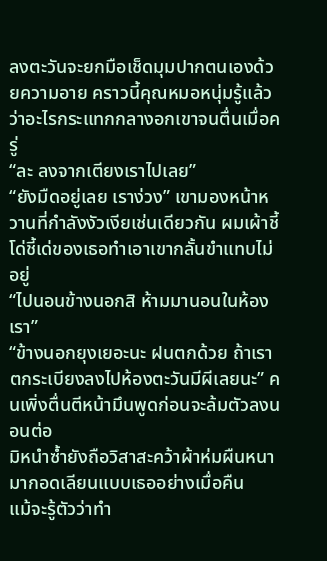ลงตะวันจะยกมือเช็ดมุมปากตนเองด้วยความอาย คราวนี้คุณหมอหนุ่มรู้แล้วว่าอะไรกระแทกกลางอกเขาจนตื่นเมื่อครู่
“ละ ลงจากเตียงเราไปเลย”
“ยังมืดอยู่เลย เราง่วง” เขามองหน้าหวานที่กำลังงัวเงียเช่นเดียวกัน ผมเผ้าชี้โด่ชี้เด่ของเธอทำเอาเขากลั้นขำแทบไม่อยู่
“ไปนอนข้างนอกสิ ห้ามมานอนในห้องเรา”
“ข้างนอกยุงเยอะนะ ฝนตกด้วย ถ้าเราตกระเบียงลงไปห้องตะวันมีผีเลยนะ” คนเพิ่งตื่นตีหน้ามึนพูดก่อนจะล้มตัวลงนอนต่อ
มิหนำซ้ำยังถือวิสาสะคว้าผ้าห่มผืนหนามากอดเลียนแบบเธออย่างเมื่อคืน
แม้จะรู้ตัวว่าทำ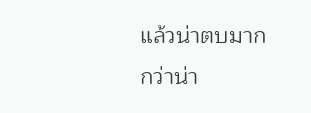แล้วน่าตบมากกว่าน่า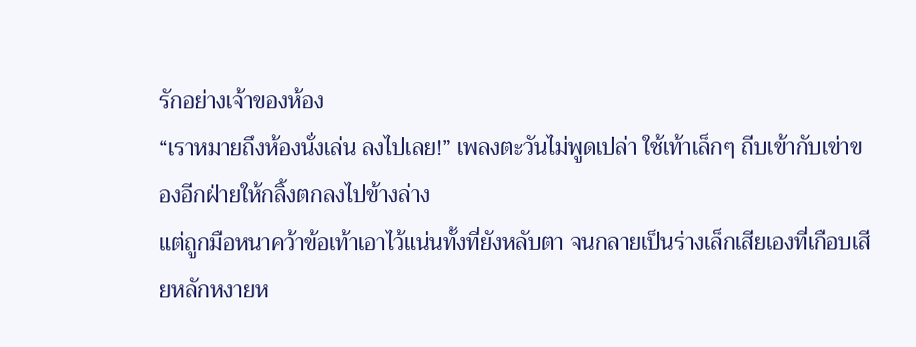รักอย่างเจ้าของห้อง
“เราหมายถึงห้องนั่งเล่น ลงไปเลย!” เพลงตะวันไม่พูดเปล่า ใช้เท้าเล็กๆ ถีบเข้ากับเข่าของอีกฝ่ายให้กลิ้งตกลงไปข้างล่าง
แต่ถูกมือหนาคว้าข้อเท้าเอาไว้แน่นทั้งที่ยังหลับตา จนกลายเป็นร่างเล็กเสียเองที่เกือบเสียหลักหงายห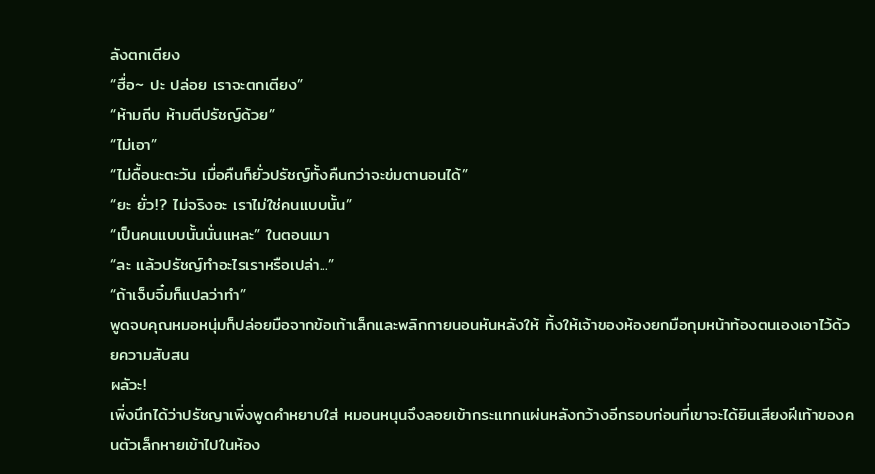ลังตกเตียง
“ฮื่อ~ ปะ ปล่อย เราจะตกเตียง”
“ห้ามถีบ ห้ามตีปรัชญ์ด้วย”
“ไม่เอา”
“ไม่ดื้อนะตะวัน เมื่อคืนก็ยั่วปรัชญ์ทั้งคืนกว่าจะข่มตานอนได้”
“ยะ ยั่ว!? ไม่จริงอะ เราไม่ใช่คนแบบนั้น”
“เป็นคนแบบนั้นนั่นแหละ” ในตอนเมา
“ละ แล้วปรัชญ์ทำอะไรเราหรือเปล่า...”
“ถ้าเจ็บจิ๋มก็แปลว่าทำ”
พูดจบคุณหมอหนุ่มก็ปล่อยมือจากข้อเท้าเล็กและพลิกกายนอนหันหลังให้ ทิ้งให้เจ้าของห้องยกมือกุมหน้าท้องตนเองเอาไว้ด้วยความสับสน
ผลัวะ!
เพิ่งนึกได้ว่าปรัชญาเพิ่งพูดคำหยาบใส่ หมอนหนุนจึงลอยเข้ากระแทกแผ่นหลังกว้างอีกรอบก่อนที่เขาจะได้ยินเสียงฝีเท้าของคนตัวเล็กหายเข้าไปในห้อง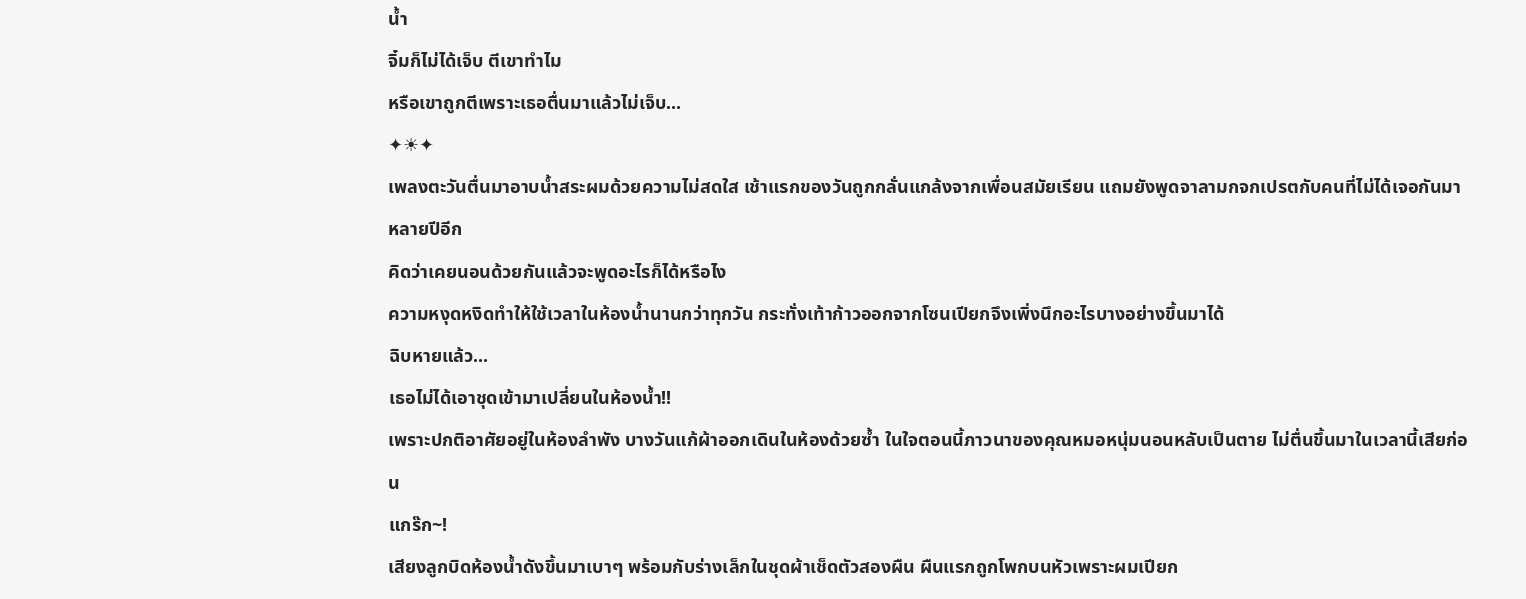น้ำ
จิ๋มก็ไม่ได้เจ็บ ตีเขาทำไม
หรือเขาถูกตีเพราะเธอตื่นมาแล้วไม่เจ็บ...
✦☀✦
เพลงตะวันตื่นมาอาบน้ำสระผมด้วยความไม่สดใส เช้าแรกของวันถูกกลั่นแกล้งจากเพื่อนสมัยเรียน แถมยังพูดจาลามกจกเปรตกับคนที่ไม่ได้เจอกันมาหลายปีอีก
คิดว่าเคยนอนด้วยกันแล้วจะพูดอะไรก็ได้หรือไง
ความหงุดหงิดทำให้ใช้เวลาในห้องน้ำนานกว่าทุกวัน กระทั่งเท้าก้าวออกจากโซนเปียกจึงเพิ่งนึกอะไรบางอย่างขึ้นมาได้
ฉิบหายแล้ว...
เธอไม่ได้เอาชุดเข้ามาเปลี่ยนในห้องน้ำ!!
เพราะปกติอาศัยอยู่ในห้องลำพัง บางวันแก้ผ้าออกเดินในห้องด้วยซ้ำ ในใจตอนนี้ภาวนาของคุณหมอหนุ่มนอนหลับเป็นตาย ไม่ตื่นขึ้นมาในเวลานี้เสียก่อน
แกร๊ก~!
เสียงลูกบิดห้องน้ำดังขึ้นมาเบาๆ พร้อมกับร่างเล็กในชุดผ้าเช็ดตัวสองผืน ผืนแรกถูกโพกบนหัวเพราะผมเปียก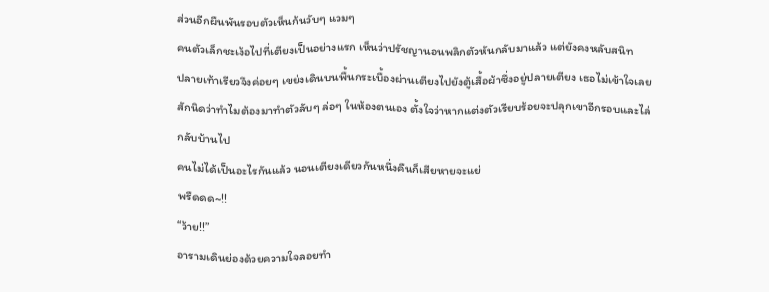ส่วนอีกผืนพันรอบตัวเห็นก้นวับๆ แวมๆ
คนตัวเล็กชะเง้อไปที่เตียงเป็นอย่างแรก เห็นว่าปรัชญานอนพลิกตัวหันกลับมาแล้ว แต่ยังคงหลับสนิท
ปลายเท้าเรียวจึงค่อยๆ เขย่งเดินบนพื้นกระเบื้องผ่านเตียงไปยังตู้เสื้อผ้าซึ่งอยู่ปลายเตียง เธอไม่เข้าใจเลยสักนิดว่าทำไมต้องมาทำตัวลับๆ ล่อๆ ในห้องตนเอง ตั้งใจว่าหากแต่งตัวเรียบร้อยจะปลุกเขาอีกรอบและไล่กลับบ้านไป
คนไม่ได้เป็นอะไรกันแล้ว นอนเตียงเดียวกันหนึ่งคืนก็เสียหายจะแย่
พรืดดด~!!
“ว้าย!!”
อารามเดินย่องด้วยความใจลอยทำ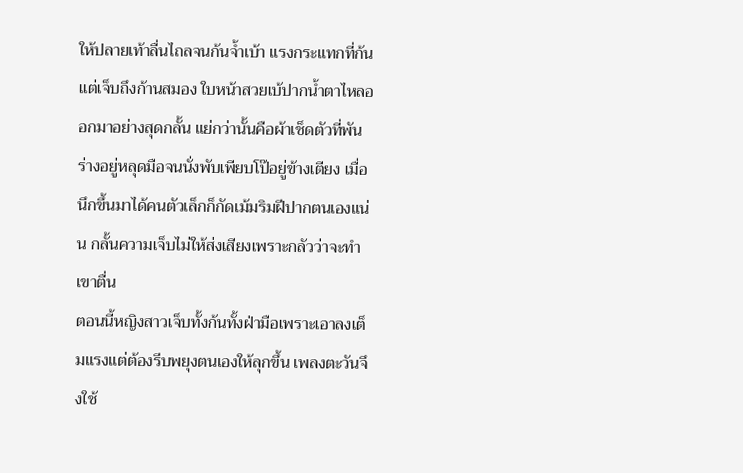ให้ปลายเท้าลื่นไถลจนก้นจ้ำเบ้า แรงกระแทกที่ก้นแต่เจ็บถึงก้านสมอง ใบหน้าสวยเบ้ปากน้ำตาไหลออกมาอย่างสุดกลั้น แย่กว่านั้นคือผ้าเช็ดตัวที่พันร่างอยู่หลุดมือจนนั่งพับเพียบโป๊อยู่ข้างเตียง เมื่อนึกขึ้นมาได้คนตัวเล็กก็กัดเม้มริมฝีปากตนเองแน่น กลั้นความเจ็บไม่ให้ส่งเสียงเพราะกลัวว่าจะทำเขาตื่น
ตอนนี้หญิงสาวเจ็บทั้งก้นทั้งฝ่ามือเพราะเอาลงเต็มแรงแต่ต้องรีบพยุงตนเองให้ลุกขึ้น เพลงตะวันจึงใช้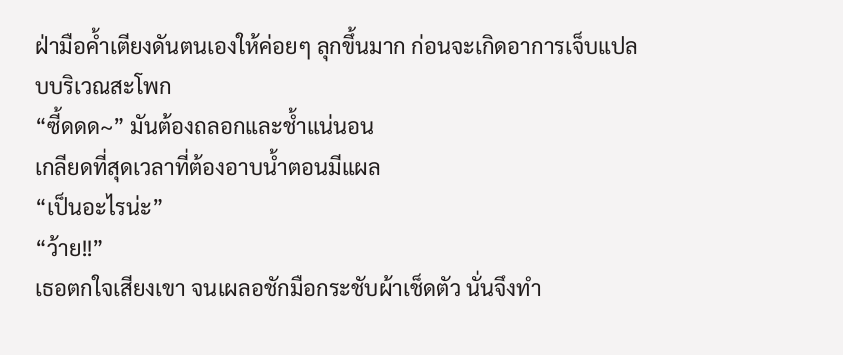ฝ่ามือค้ำเตียงดันตนเองให้ค่อยๆ ลุกขึ้นมาก ก่อนจะเกิดอาการเจ็บแปลบบริเวณสะโพก
“ซี้ดดด~” มันต้องถลอกและช้ำแน่นอน
เกลียดที่สุดเวลาที่ต้องอาบน้ำตอนมีแผล
“เป็นอะไรน่ะ”
“ว้าย!!”
เธอตกใจเสียงเขา จนเผลอชักมือกระชับผ้าเช็ดตัว นั่นจึงทำ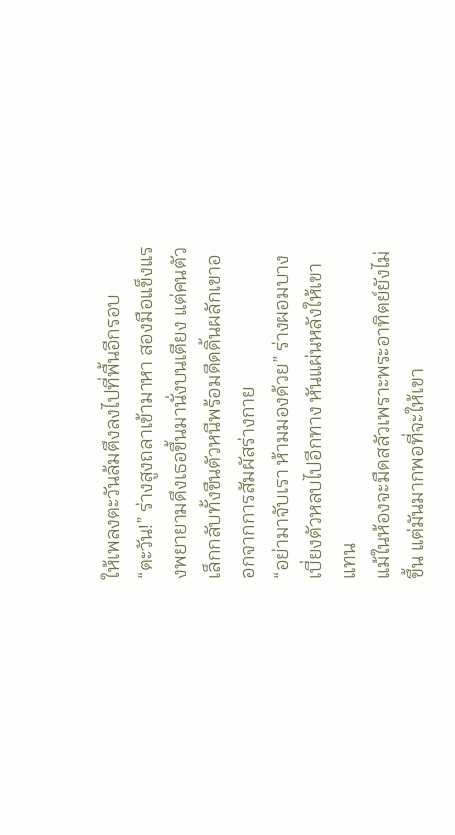ให้เพลงตะวันล้มตึงลงไปที่พื้นอีกรอบ
“ตะวัน!” ร่างสูงถลาเข้ามาหา สองมือแข็งแรงพยายามดึงเธอขึ้นมานั่งบนเตียง แต่คนตัวเล็กกลับทั้งขืนตัวหนีพร้อมดีดดิ้นผลักเขาออกจากการสัมผัสร่างกาย
“อย่ามาจับเรา ห้ามมองด้วย” ร่างผอมบางเบี่ยงตัวหลบไปอีกทาง หันแผ่นหลังให้เขาแทน
แม้ในห้องจะมืดสลัวเพราะพระอาทิตย์ยังไม่ขึ้น แต่มันมากพอที่จะให้เขา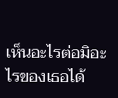เห็นอะไรต่อมิอะไรของเธอได้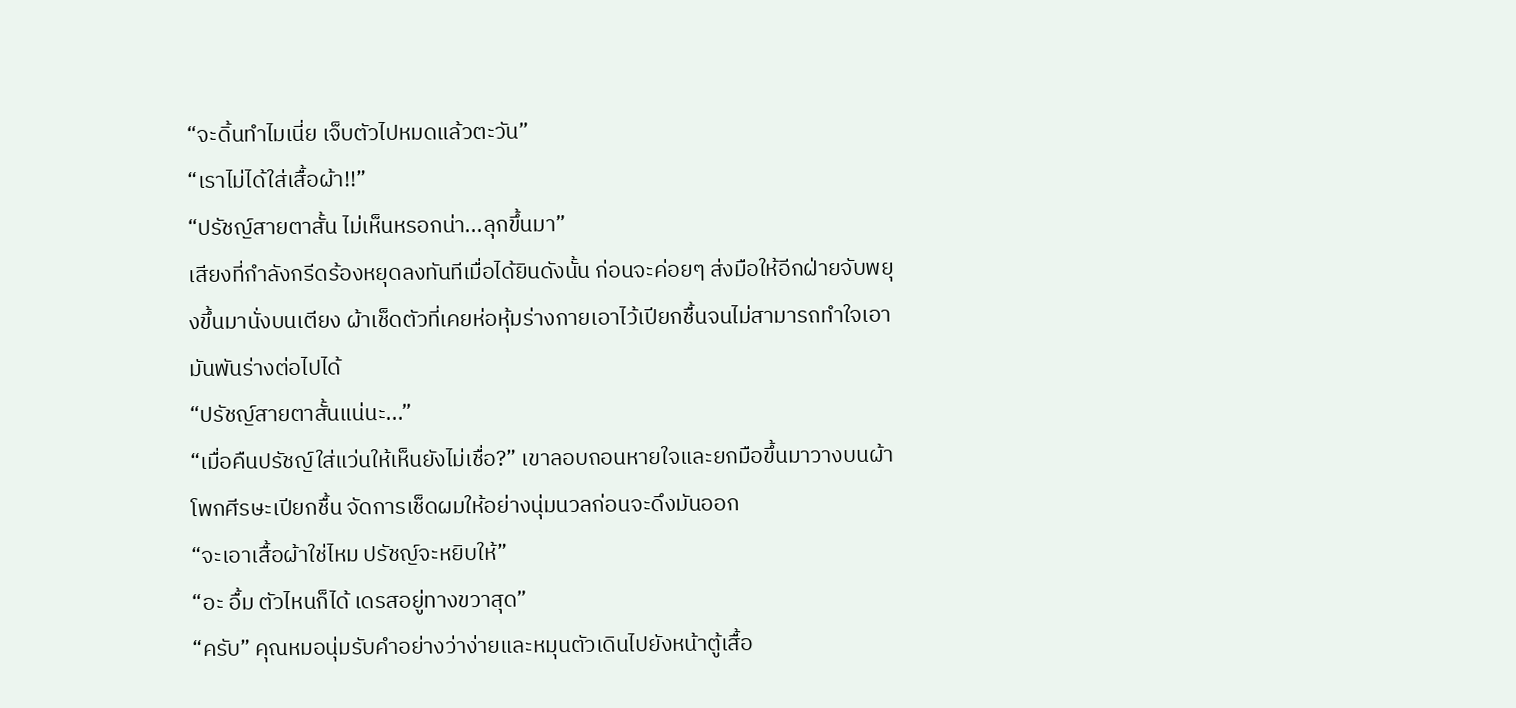“จะดิ้นทำไมเนี่ย เจ็บตัวไปหมดแล้วตะวัน”
“เราไม่ได้ใส่เสื้อผ้า!!”
“ปรัชญ์สายตาสั้น ไม่เห็นหรอกน่า...ลุกขึ้นมา”
เสียงที่กำลังกรีดร้องหยุดลงทันทีเมื่อได้ยินดังนั้น ก่อนจะค่อยๆ ส่งมือให้อีกฝ่ายจับพยุงขึ้นมานั่งบนเตียง ผ้าเช็ดตัวที่เคยห่อหุ้มร่างกายเอาไว้เปียกชื้นจนไม่สามารถทำใจเอามันพันร่างต่อไปได้
“ปรัชญ์สายตาสั้นแน่นะ...”
“เมื่อคืนปรัชญ์ใส่แว่นให้เห็นยังไม่เชื่อ?” เขาลอบถอนหายใจและยกมือขึ้นมาวางบนผ้าโพกศีรษะเปียกชื้น จัดการเช็ดผมให้อย่างนุ่มนวลก่อนจะดึงมันออก
“จะเอาเสื้อผ้าใช่ไหม ปรัชญ์จะหยิบให้”
“อะ อื้ม ตัวไหนก็ได้ เดรสอยู่ทางขวาสุด”
“ครับ” คุณหมอนุ่มรับคำอย่างว่าง่ายและหมุนตัวเดินไปยังหน้าตู้เสื้อ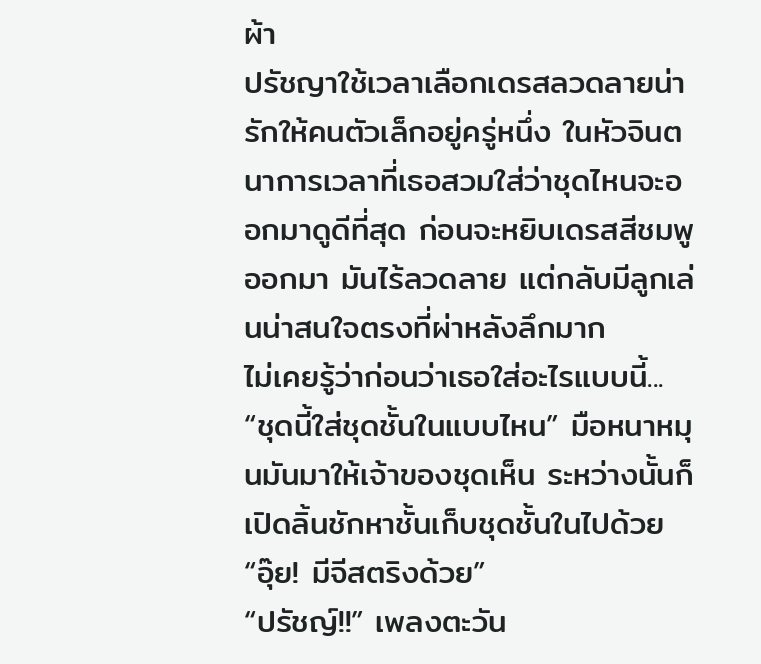ผ้า
ปรัชญาใช้เวลาเลือกเดรสลวดลายน่ารักให้คนตัวเล็กอยู่ครู่หนึ่ง ในหัวจินตนาการเวลาที่เธอสวมใส่ว่าชุดไหนจะออกมาดูดีที่สุด ก่อนจะหยิบเดรสสีชมพูออกมา มันไร้ลวดลาย แต่กลับมีลูกเล่นน่าสนใจตรงที่ผ่าหลังลึกมาก
ไม่เคยรู้ว่าก่อนว่าเธอใส่อะไรแบบนี้...
“ชุดนี้ใส่ชุดชั้นในแบบไหน” มือหนาหมุนมันมาให้เจ้าของชุดเห็น ระหว่างนั้นก็เปิดลิ้นชักหาชั้นเก็บชุดชั้นในไปด้วย “อุ๊ย! มีจีสตริงด้วย”
“ปรัชญ์!!” เพลงตะวัน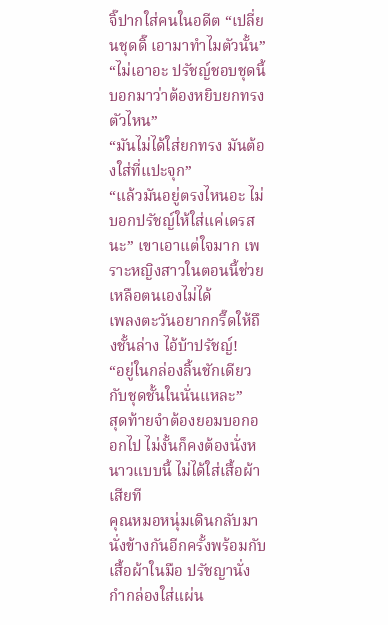จิ๊ปากใส่คนในอดีต “เปลี่ยนชุดดิ๊ เอามาทำไมตัวนั้น”
“ไม่เอาอะ ปรัชญ์ชอบชุดนี้ บอกมาว่าต้องหยิบยกทรงตัวไหน”
“มันไม่ได้ใส่ยกทรง มันต้องใส่ที่แปะจุก”
“แล้วมันอยู่ตรงไหนอะ ไม่บอกปรัชญ์ให้ใส่แค่เดรสนะ” เขาเอาแต่ใจมาก เพราะหญิงสาวในตอนนี้ช่วยเหลือตนเองไม่ได้
เพลงตะวันอยากกรี๊ดให้ถึงชั้นล่าง ไอ้บ้าปรัชญ์!
“อยู่ในกล่องลิ้นชักเดียวกับชุดชั้นในนั่นแหละ”
สุดท้ายจำต้องยอมบอกออกไป ไม่งั้นก็คงต้องนั่งหนาวแบบนี้ ไม่ได้ใส่เสื้อผ้าเสียที
คุณหมอหนุ่มเดินกลับมานั่งข้างกันอีกครั้งพร้อมกับเสื้อผ้าในมือ ปรัชญานั่งกำกล่องใส่แผ่น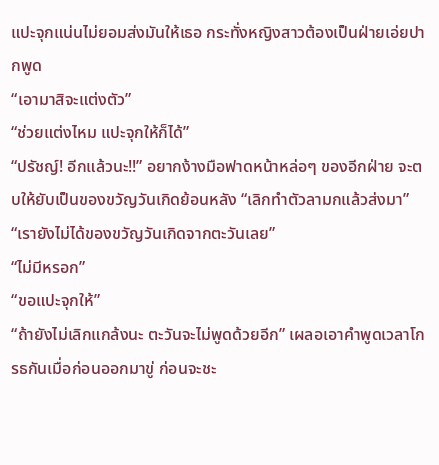แปะจุกแน่นไม่ยอมส่งมันให้เธอ กระทั่งหญิงสาวต้องเป็นฝ่ายเอ่ยปากพูด
“เอามาสิจะแต่งตัว”
“ช่วยแต่งไหม แปะจุกให้ก็ได้”
“ปรัชญ์! อีกแล้วนะ!!” อยากง้างมือฟาดหน้าหล่อๆ ของอีกฝ่าย จะตบให้ยับเป็นของขวัญวันเกิดย้อนหลัง “เลิกทำตัวลามกแล้วส่งมา”
“เรายังไม่ได้ของขวัญวันเกิดจากตะวันเลย”
“ไม่มีหรอก”
“ขอแปะจุกให้”
“ถ้ายังไม่เลิกแกล้งนะ ตะวันจะไม่พูดด้วยอีก” เผลอเอาคำพูดเวลาโกรธกันเมื่อก่อนออกมาขู่ ก่อนจะชะ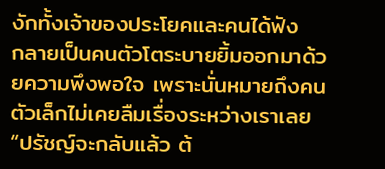งักทั้งเจ้าของประโยคและคนได้ฟัง
กลายเป็นคนตัวโตระบายยิ้มออกมาด้วยความพึงพอใจ เพราะนั่นหมายถึงคนตัวเล็กไม่เคยลืมเรื่องระหว่างเราเลย
“ปรัชญ์จะกลับแล้ว ต้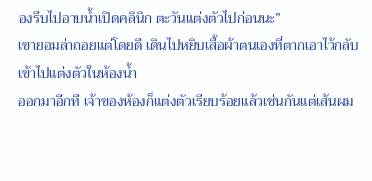องรีบไปอาบน้ำเปิดคลินิก ตะวันแต่งตัวไปก่อนนะ”
เขายอมล่าถอยแต่โดยดี เดินไปหยิบเสื้อผ้าตนเองที่ตากเอาไว้กลับเข้าไปแต่งตัวในห้องน้ำ
ออกมาอีกที เจ้าของห้องก็แต่งตัวเรียบร้อยแล้วเช่นกันแต่เส้นผม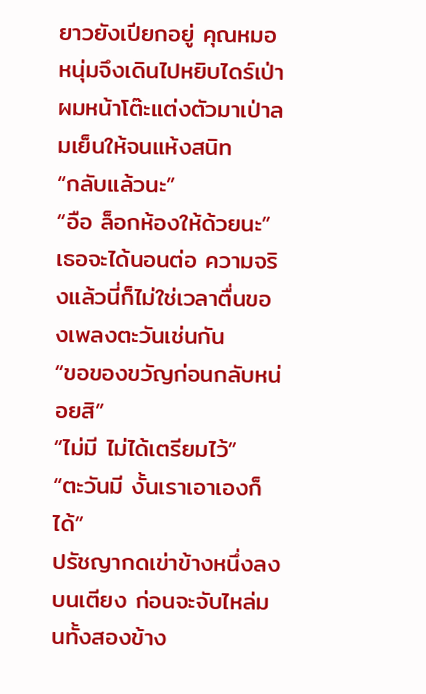ยาวยังเปียกอยู่ คุณหมอหนุ่มจึงเดินไปหยิบไดร์เป่าผมหน้าโต๊ะแต่งตัวมาเป่าลมเย็นให้จนแห้งสนิท
“กลับแล้วนะ”
“อือ ล็อกห้องให้ด้วยนะ” เธอจะได้นอนต่อ ความจริงแล้วนี่ก็ไม่ใช่เวลาตื่นของเพลงตะวันเช่นกัน
“ขอของขวัญก่อนกลับหน่อยสิ”
“ไม่มี ไม่ได้เตรียมไว้”
“ตะวันมี งั้นเราเอาเองก็ได้”
ปรัชญากดเข่าข้างหนึ่งลงบนเตียง ก่อนจะจับไหล่มนทั้งสองข้าง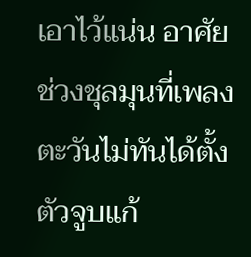เอาไว้แน่น อาศัยช่วงชุลมุนที่เพลงตะวันไม่ทันได้ตั้งตัวจูบแก้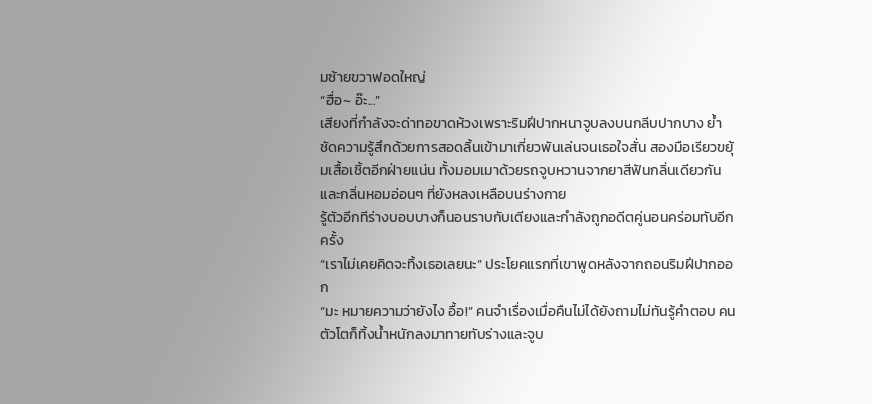มซ้ายขวาฟอดใหญ่
“ฮื่อ~ อ๊ะ...”
เสียงที่กำลังจะด่าทอขาดห้วงเพราะริมฝีปากหนาจูบลงบนกลีบปากบาง ย้ำชัดความรู้สึกด้วยการสอดลิ้นเข้ามาเกี่ยวพันเล่นจนเธอใจสั่น สองมือเรียวขยุ้มเสื้อเชิ้ตอีกฝ่ายแน่น ทั้งมอมเมาด้วยรถจูบหวานจากยาสีฟันกลิ่นเดียวกันและกลิ่นหอมอ่อนๆ ที่ยังหลงเหลือบนร่างกาย
รู้ตัวอีกทีร่างบอบบางก็นอนราบกับเตียงและกำลังถูกอดีตคู่นอนคร่อมทับอีกครั้ง
“เราไม่เคยคิดจะทิ้งเธอเลยนะ” ประโยคแรกที่เขาพูดหลังจากถอนริมฝีปากออก
“มะ หมายความว่ายังไง อื้อ!” คนจำเรื่องเมื่อคืนไม่ได้ยังถามไม่ทันรู้คำตอบ คนตัวโตก็ทิ้งน้ำหนักลงมาทายทับร่างและจูบ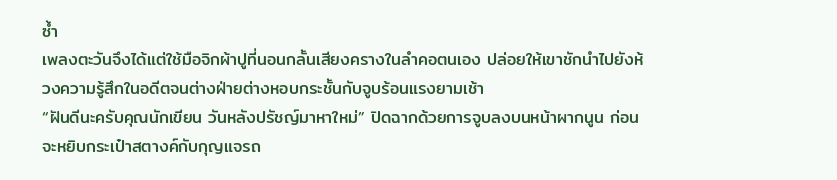ซ้ำ
เพลงตะวันจึงได้แต่ใช้มือจิกผ้าปูที่นอนกลั้นเสียงครางในลำคอตนเอง ปล่อยให้เขาชักนำไปยังห้วงความรู้สึกในอดีตจนต่างฝ่ายต่างหอบกระชั้นกับจูบร้อนแรงยามเช้า
“ฝันดีนะครับคุณนักเขียน วันหลังปรัชญ์มาหาใหม่” ปิดฉากด้วยการจูบลงบนหน้าผากนูน ก่อนจะหยิบกระเป๋าสตางค์กับกุญแจรถ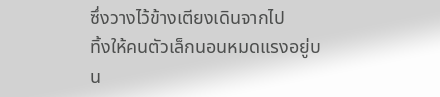ซึ่งวางไว้ข้างเตียงเดินจากไป
ทิ้งให้คนตัวเล็กนอนหมดแรงอยู่บน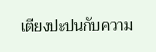เตียงปะปนกับความ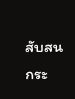สับสนกระ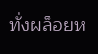ทั่งผล็อยห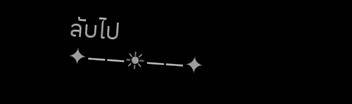ลับไป
✦——☀——✦